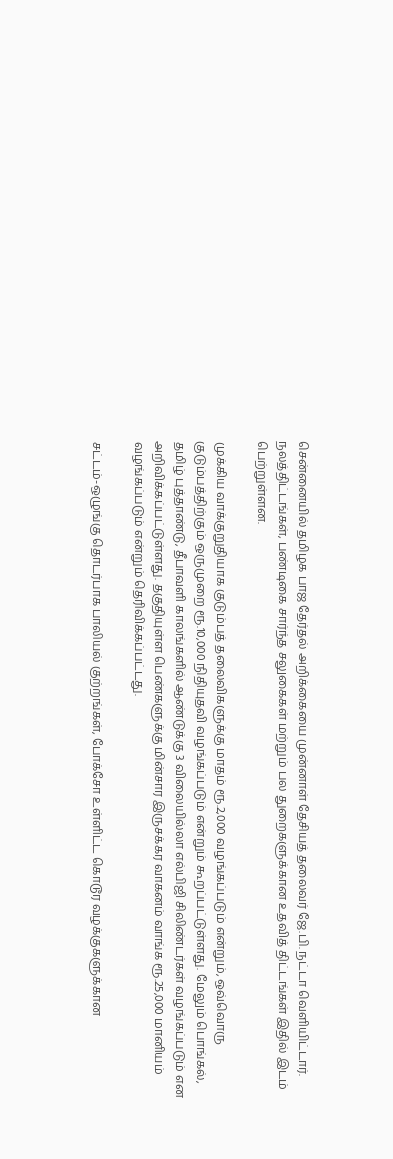சென்னையில் தமிழக பாஜ தேர்தல் அறிக்கையை முன்னாள் தேசியத் தலைவர் ஜே.பி. நட்டா வெளியிட்டார். நலத்திட்டங்கள், பண்டிகை சார்ந்த சலுகைகள் மற்றும் பல துறைகளுக்கான உதவித் திட்டங்கள் இதில் இடம் பெற்றுள்ளன.

முக்கிய வாக்குறுதியாக குடும்பத் தலைவிகளுக்கு மாதம் ரூ.2,000 வழங்கப்படும் என்றும், ஒவ்வொரு குடும்பத்திற்கும் ஒருமுறை ரூ.10,000 நிதியுதவி வழங்கப்படும் என்றும் கூறப்பட்டுள்ளது. மேலும் பொங்கல், தமிழ் புத்தாண்டு, தீபாவளி காலங்களில் ஆண்டுக்கு 3 விலையில்லா எல்பிஜி சிலிண்டர்கள் வழங்கப்படும் என அறிவிக்கப்பட்டுள்ளது. தகுதியுள்ள பெண்களுக்கு மின்சார இருசக்கர வாகனம் வாங்க ரூ.25,000 மானியம் வழங்கப்படும் என்றும் தெரிவிக்கப்பட்டது.

சட்டம்-ஒழுங்கு தொடர்பாக பாலியல் குற்றங்கள், போக்சோ உள்ளிட்ட கொடூர வழக்குகளுக்கான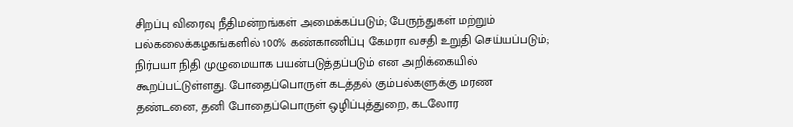சிறப்பு விரைவு நீதிமன்றங்கள் அமைக்கப்படும்; பேருந்துகள் மற்றும் பல்கலைக்கழகங்களில் 100% கண்காணிப்பு கேமரா வசதி உறுதி செய்யப்படும்; நிர்பயா நிதி முழுமையாக பயன்படுத்தப்படும் என அறிக்கையில் கூறப்பட்டுள்ளது. போதைப்பொருள் கடத்தல் கும்பல்களுக்கு மரண தண்டனை, தனி போதைப்பொருள் ஒழிப்புத்துறை, கடலோர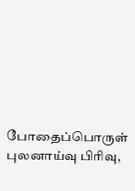போதைப்பொருள் புலனாய்வு பிரிவு,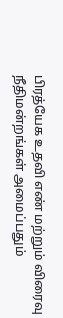பிரத்யேக உதவி எண் மற்றும் விரைவு நீதிமன்றங்கள் அமைப்பதும்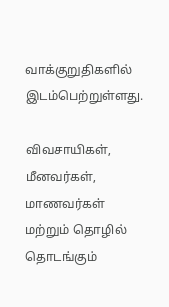வாக்குறுதிகளில் இடம்பெற்றுள்ளது.

விவசாயிகள், மீனவர்கள், மாணவர்கள் மற்றும் தொழில் தொடங்கும்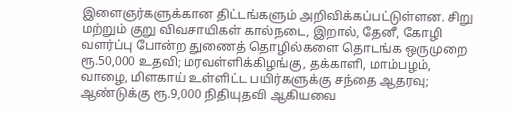இளைஞர்களுக்கான திட்டங்களும் அறிவிக்கப்பட்டுள்ளன. சிறு மற்றும் குறு விவசாயிகள் கால்நடை, இறால், தேனீ, கோழி வளர்ப்பு போன்ற துணைத் தொழில்களை தொடங்க ஒருமுறை ரூ.50,000 உதவி; மரவள்ளிக்கிழங்கு, தக்காளி, மாம்பழம், வாழை, மிளகாய் உள்ளிட்ட பயிர்களுக்கு சந்தை ஆதரவு; ஆண்டுக்கு ரூ.9,000 நிதியுதவி ஆகியவை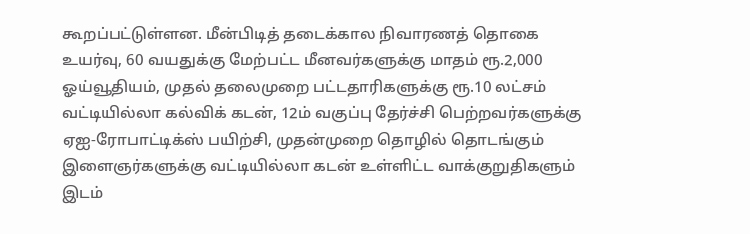கூறப்பட்டுள்ளன. மீன்பிடித் தடைக்கால நிவாரணத் தொகை உயர்வு, 60 வயதுக்கு மேற்பட்ட மீனவர்களுக்கு மாதம் ரூ.2,000 ஓய்வூதியம், முதல் தலைமுறை பட்டதாரிகளுக்கு ரூ.10 லட்சம் வட்டியில்லா கல்விக் கடன், 12ம் வகுப்பு தேர்ச்சி பெற்றவர்களுக்கு ஏஐ-ரோபாட்டிக்ஸ் பயிற்சி, முதன்முறை தொழில் தொடங்கும் இளைஞர்களுக்கு வட்டியில்லா கடன் உள்ளிட்ட வாக்குறுதிகளும் இடம்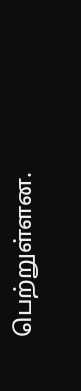பெற்றுள்ளன.